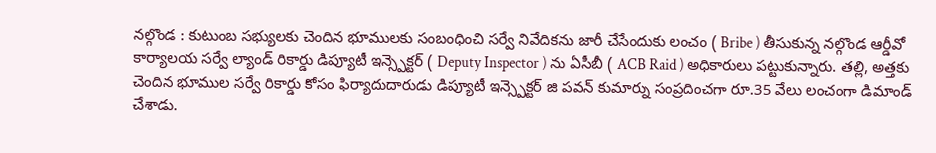నల్గొండ : కుటుంబ సభ్యులకు చెందిన భూములకు సంబంధించి సర్వే నివేదికను జారీ చేసేందుకు లంచం ( Bribe ) తీసుకున్న నల్గొండ ఆర్డీవో కార్యాలయ సర్వే ల్యాండ్ రికార్డు డిప్యూటీ ఇన్స్పెక్టర్ ( Deputy Inspector ) ను ఏసీబీ ( ACB Raid ) అధికారులు పట్టుకున్నారు. తల్లి, అత్తకు చెందిన భూముల సర్వే రికార్డు కోసం ఫిర్యాదుదారుడు డిప్యూటీ ఇన్స్పెక్టర్ జి పవన్ కుమార్ను సంప్రదించగా రూ.35 వేలు లంచంగా డిమాండ్ చేశాడు.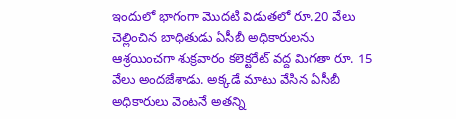ఇందులో భాగంగా మొదటి విడుతలో రూ.20 వేలు చెల్లించిన బాధితుడు ఏసీబీ అధికారులను ఆశ్రయించగా శుక్రవారం కలెక్టరేట్ వద్ద మిగతా రూ. 15 వేలు అందజేశాడు. అక్కడే మాటు వేసిన ఏసీబీ అధికారులు వెంటనే అతన్ని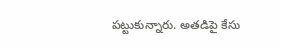పట్టుకున్నారు. అతడిపై కేసు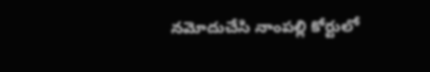నమోదుచేసి నాంపల్లి కోర్టులో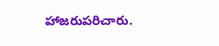హాజరుపరిచారు.